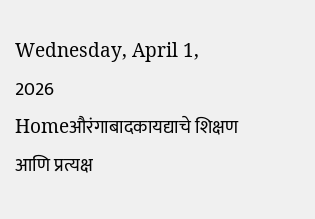Wednesday, April 1, 2026
Homeऔरंगाबादकायद्याचे शिक्षण आणि प्रत्यक्ष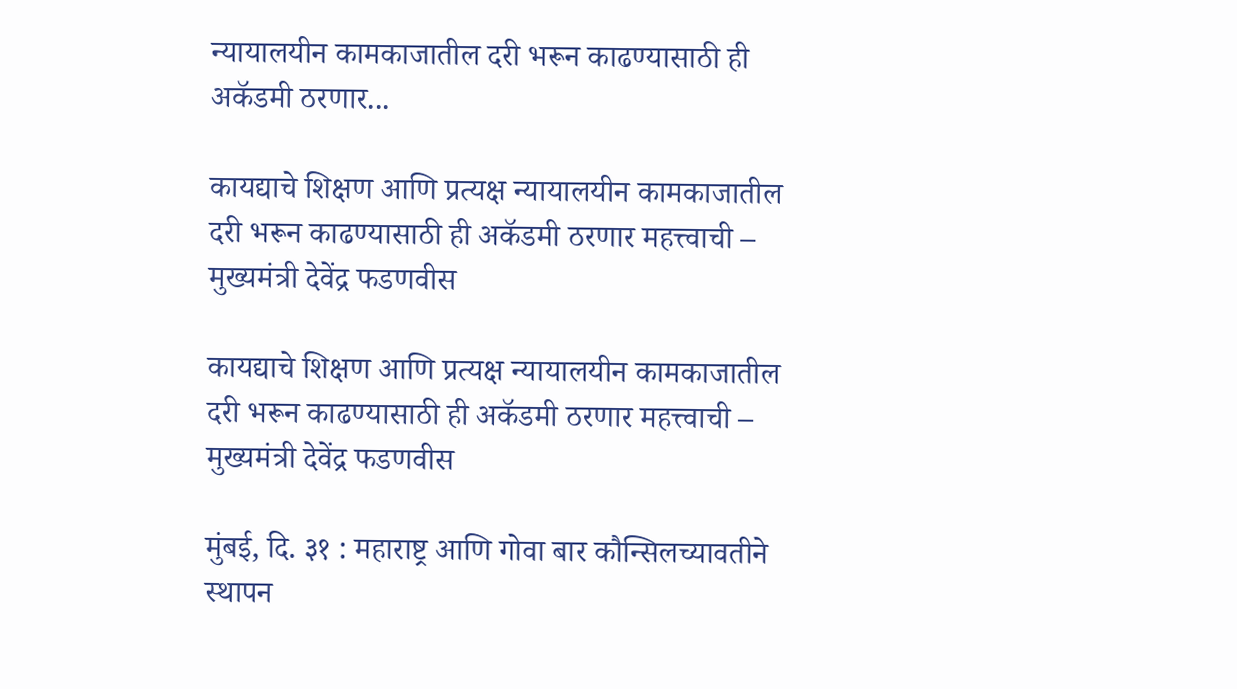न्यायालयीन कामकाजातील दरी भरून काढण्यासाठी ही अकॅडमी ठरणार...

कायद्याचे शिक्षण आणि प्रत्यक्ष न्यायालयीन कामकाजातील दरी भरून काढण्यासाठी ही अकॅडमी ठरणार महत्त्वाची – मुख्यमंत्री देवेंद्र फडणवीस

कायद्याचे शिक्षण आणि प्रत्यक्ष न्यायालयीन कामकाजातील दरी भरून काढण्यासाठी ही अकॅडमी ठरणार महत्त्वाची – मुख्यमंत्री देवेंद्र फडणवीस

मुंबई, दि. ३१ : महाराष्ट्र आणि गोवा बार कौन्सिलच्यावतीने स्थापन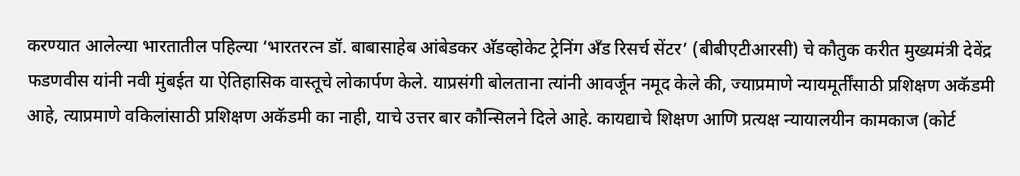करण्यात आलेल्या भारतातील पहिल्या ‘भारतरत्न डॉ. बाबासाहेब आंबेडकर अ‍ॅडव्होकेट ट्रेनिंग अँड रिसर्च सेंटर’ (बीबीएटीआरसी) चे कौतुक करीत मुख्यमंत्री देवेंद्र फडणवीस यांनी नवी मुंबईत या ऐतिहासिक वास्तूचे लोकार्पण केले. याप्रसंगी बोलताना त्यांनी आवर्जून नमूद केले की, ज्याप्रमाणे न्यायमूर्तींसाठी प्रशिक्षण अकॅडमी आहे, त्याप्रमाणे वकिलांसाठी प्रशिक्षण अकॅडमी का नाही, याचे उत्तर बार कौन्सिलने दिले आहे. कायद्याचे शिक्षण आणि प्रत्यक्ष न्यायालयीन कामकाज (कोर्ट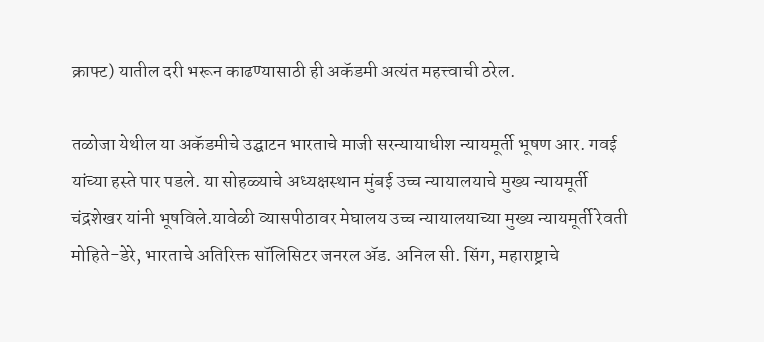क्राफ्ट) यातील दरी भरून काढण्यासाठी ही अकॅडमी अत्यंत महत्त्वाची ठरेल.

तळोजा येथील या अकॅडमीचे उद्घाटन भारताचे माजी सरन्यायाधीश न्यायमूर्ती भूषण आर. गवई यांच्या हस्ते पार पडले. या सोहळ्याचे अध्यक्षस्थान मुंबई उच्च न्यायालयाचे मुख्य न्यायमूर्ती चंद्रशेखर यांनी भूषविले.यावेळी व्यासपीठावर मेघालय उच्च न्यायालयाच्या मुख्य न्यायमूर्ती रेवती मोहिते-डेरे, भारताचे अतिरिक्त सॉलिसिटर जनरल अ‍ॅड. अनिल सी. सिंग, महाराष्ट्राचे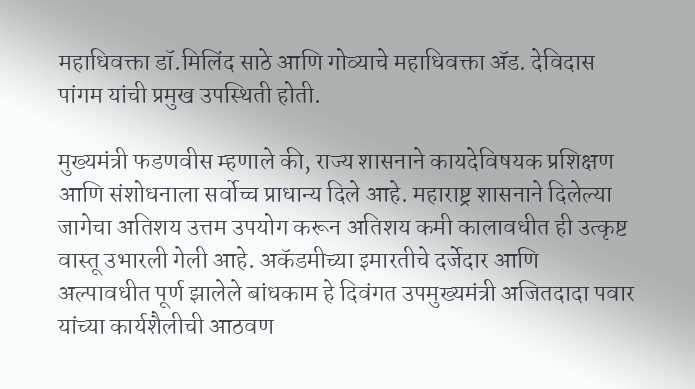महाधिवक्ता डॉ.मिलिंद साठे आणि गोव्याचे महाधिवक्ता अ‍ॅड. देविदास पांगम यांची प्रमुख उपस्थिती होती.

मुख्यमंत्री फडणवीस म्हणाले की, राज्य शासनाने कायदेविषयक प्रशिक्षण आणि संशोधनाला सर्वोच्च प्राधान्य दिले आहे. महाराष्ट्र शासनाने दिलेल्या जागेचा अतिशय उत्तम उपयोग करून अतिशय कमी कालावधीत ही उत्कृष्ट वास्तू उभारली गेली आहे. अकॅडमीच्या इमारतीचे दर्जेदार आणि अल्पावधीत पूर्ण झालेले बांधकाम हे दिवंगत उपमुख्यमंत्री अजितदादा पवार यांच्या कार्यशैलीची आठवण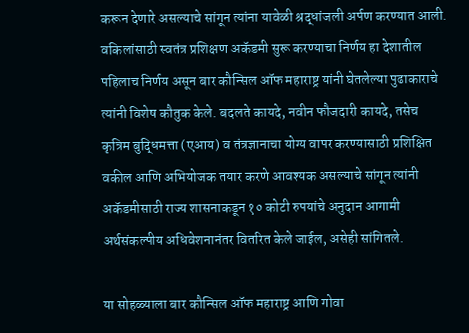करून देणारे असल्याचे सांगून त्यांना यावेळी श्रद्धांजली अर्पण करण्यात आली. वकिलांसाठी स्वतंत्र प्रशिक्षण अकॅडमी सुरू करण्याचा निर्णय हा देशातील पहिलाच निर्णय असून बार कौन्सिल ऑफ महाराष्ट्र यांनी घेतलेल्या पुढाकाराचे त्यांनी विशेष कौतुक केले. बदलते कायदे, नवीन फौजदारी कायदे, तसेच कृत्रिम बुद्धिमत्ता (एआय) व तंत्रज्ञानाचा योग्य वापर करण्यासाठी प्रशिक्षित वकील आणि अभियोजक तयार करणे आवश्यक असल्याचे सांगून त्यांनी अकॅडमीसाठी राज्य शासनाकडून १० कोटी रुपयांचे अनुदान आगामी अर्थसंकल्पीय अधिवेशनानंतर वितरित केले जाईल, असेही सांगितले.

या सोहळ्याला बार कौन्सिल ऑफ महाराष्ट्र आणि गोवा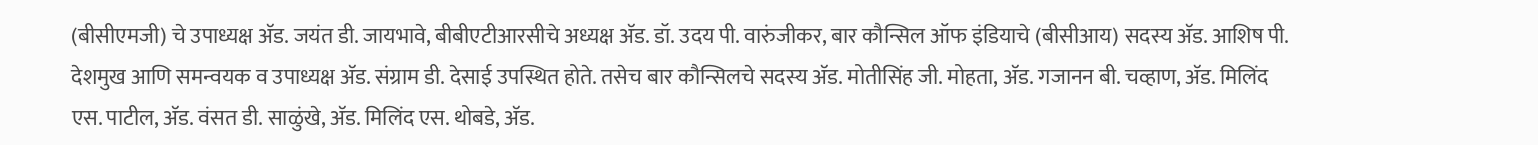(बीसीएमजी) चे उपाध्यक्ष अ‍ॅड. जयंत डी. जायभावे, बीबीएटीआरसीचे अध्यक्ष अ‍ॅड. डॉ. उदय पी. वारुंजीकर, बार कौन्सिल ऑफ इंडियाचे (बीसीआय) सदस्य अ‍ॅड. आशिष पी. देशमुख आणि समन्वयक व उपाध्यक्ष अ‍ॅड. संग्राम डी. देसाई उपस्थित होते. तसेच बार कौन्सिलचे सदस्य अ‍ॅड. मोतीसिंह जी. मोहता, अ‍ॅड. गजानन बी. चव्हाण, अ‍ॅड. मिलिंद एस. पाटील, अ‍ॅड. वंसत डी. साळुंखे, अ‍ॅड. मिलिंद एस. थोबडे, अ‍ॅड.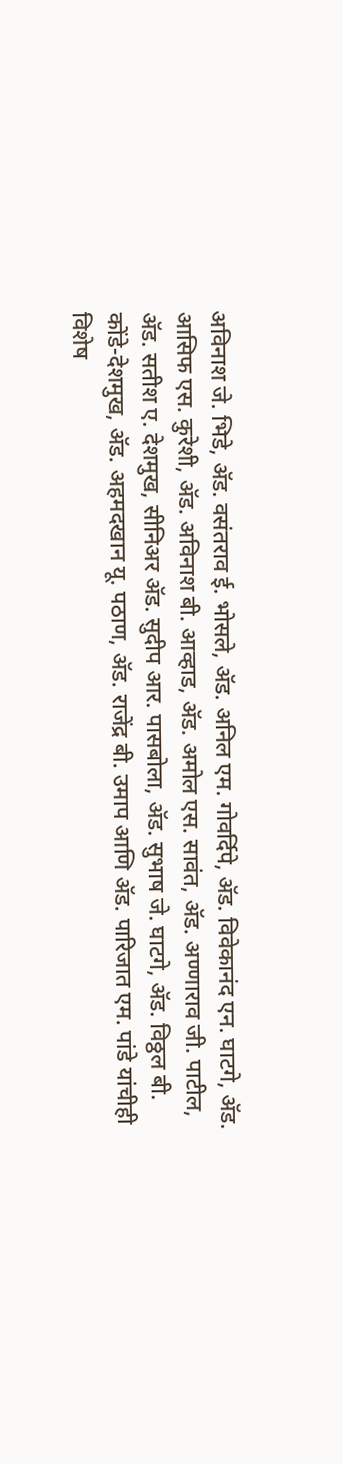अविनाश जे. भिडे, अ‍ॅड. वसंतराव ई. भोसले, अ‍ॅड. अनिल एम. गोवर्दिपे, अ‍ॅड. विवेकानंद एन. घाटगे, अ‍ॅड. आसिफ एस. कुरेशी, अ‍ॅड. अविनाश बी. आव्हाड, अ‍ॅड. अमोल एस. सावंत, अ‍ॅड. अण्णाराव जी. पाटील, अ‍ॅड. सतीश ए. देशमुख, सीनिअर अ‍ॅड. सुदीप आर. पासबोला, अ‍ॅड. सुभाष जे. घाटगे, अ‍ॅड. विठ्ठल बी. कोंडे-देशमुख, अ‍ॅड. अहमदखान यू. पठाण, अ‍ॅड. राजेंद्र बी. उमाप आणि अ‍ॅड. पारिजात एम. पांडे यांचीही विशेष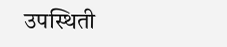उपस्थिती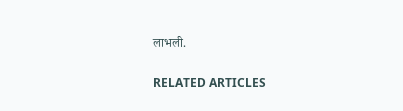लाभली.

RELATED ARTICLES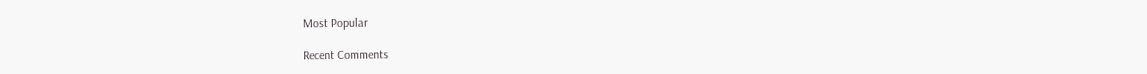Most Popular

Recent Comments